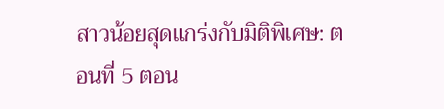สาวน้อยสุดแกร่งกับมิติพิเศษ: ตอนที่ 5 ตอน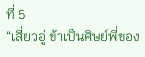ที่ 5
“เสี่ยวอู่ ข้าเป็นศิษย์พี่ของ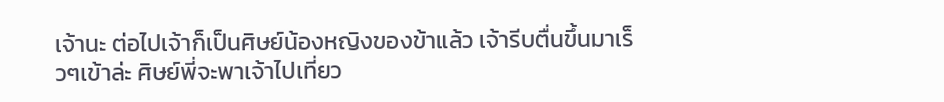เจ้านะ ต่อไปเจ้าก็เป็นศิษย์น้องหญิงของข้าแล้ว เจ้ารีบตื่นขึ้นมาเร็วๆเข้าล่ะ ศิษย์พี่จะพาเจ้าไปเที่ยว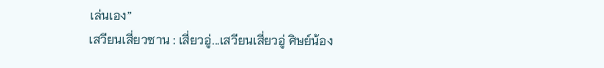เล่นเอง”
เสวียนเสี่ยวซาน : เสี่ยวอู่...เสวียนเสี่ยวอู่ ศิษย์น้อง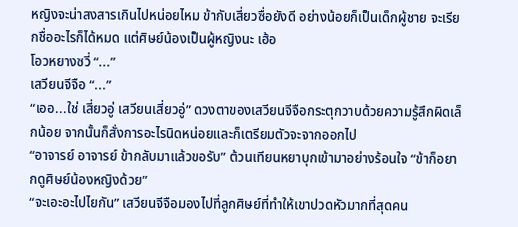หญิงจะน่าสงสารเกินไปหน่อยไหม ข้ากับเสี่ยวซื่อยังดี อย่างน้อยก็เป็นเด็กผู้ชาย จะเรียกชื่ออะไรก็ได้หมด แต่ศิษย์น้องเป็นผู้หญิงนะ เฮ้อ
โอวหยางซวี่ “...”
เสวียนจีจือ “...”
“เออ...ใช่ เสี่ยวอู่ เสวียนเสี่ยวอู่” ดวงตาของเสวียนจีจือกระตุกวาบด้วยความรู้สึกผิดเล็กน้อย จากนั้นก็สั่งการอะไรนิดหน่อยและก็เตรียมตัวจะจากออกไป
“อาจารย์ อาจารย์ ข้ากลับมาแล้วขอรับ” ต้วนเทียนหยาบุกเข้ามาอย่างร้อนใจ “ข้าก็อยากดูศิษย์น้องหญิงด้วย”
“จะเอะอะไปไยกัน” เสวียนจีจือมองไปที่ลูกศิษย์ที่ทำให้เขาปวดหัวมากที่สุดคน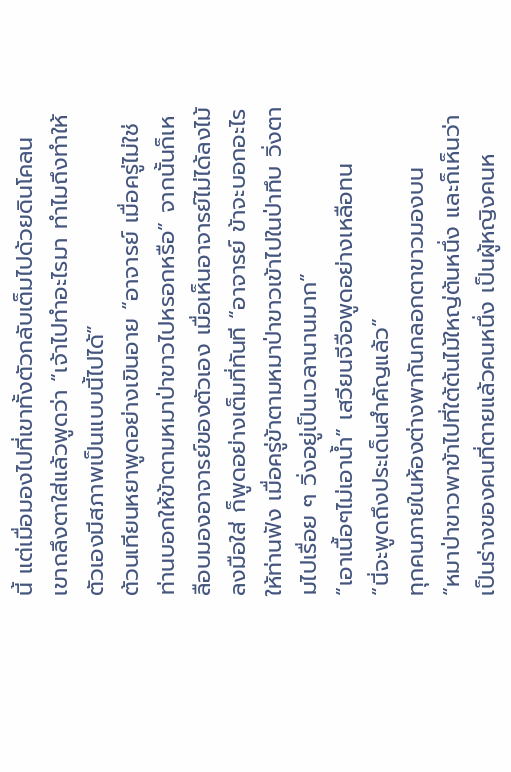นี้ แต่เมื่อมองไปที่เขาทั้งตัวกลับเต็มไปด้วยดินโคลน เขาถลึงตาใส่แล้วพูดว่า “เจ้าไปทำอะไรมา ทำไมถึงทำให้ตัวเองมีสภาพเป็นแบบนี้ไปได้”
ต้วนเทียนหยาพูดอย่างเขินอาย “อาจารย์ เมื่อครู่ไม่ใช่ท่านบอกให้ข้าตามหมาป่าขาวไปหรอกหรือ” จากนั้นก็เหลือบมองอาจารย์ของตัวเอง เมื่อเห็นอาจารย์ไม่ได้ลงไม้ลงมือใส่ ก็พูดอย่างเต็มที่ทันที “อาจารย์ ข้าจะบอกอะไรให้ท่านฟัง เมื่อครู่ข้าตามหมาป่าขาวเข้าไปในป่าทึบ วิ่งตามไปเรื่อย ๆ วิ่งอยู่เป็นเวลานานมาก”
“เอาเนื้อๆไม่เอาน้ำ” เสวียนจีจือพูดอย่างเหลือทน
“นี่จะพูดถึงประเด็นสำคัญแล้ว”
ทุกคนภายในห้องต่างพากันกลอกตาขาวมองบน
“หมาป่าขาวพาข้าไปที่ใต้ต้นไม้ใหญ่ต้นหนึ่ง และก็เห็นว่าเป็นร่างของคนที่ตายแล้วคนหนึ่ง เป็นผู้หญิงคนห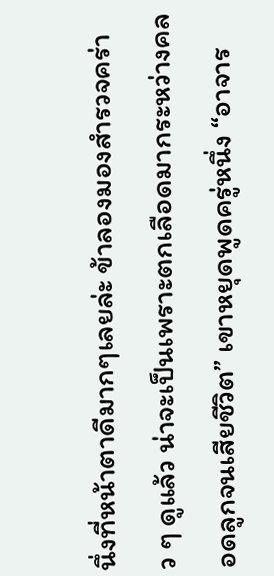นึ่งที่หน้าตาดีมากๆเลยล่ะ ข้าลองมองสำรวจคร่าว ๆ ดูแล้ว น่าจะเป็นเพราะตกเลือดมากระหว่างคลอดลูกจนเสียชีวิต” เขาหยุดพูดครู่หนึ่ง “อาจาร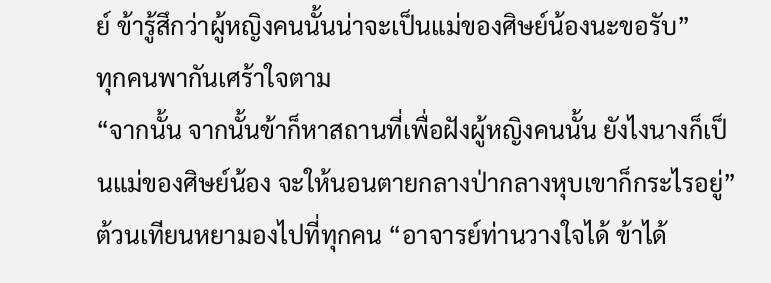ย์ ข้ารู้สึกว่าผู้หญิงคนนั้นน่าจะเป็นแม่ของศิษย์น้องนะขอรับ”
ทุกคนพากันเศร้าใจตาม
“จากนั้น จากนั้นข้าก็หาสถานที่เพื่อฝังผู้หญิงคนนั้น ยังไงนางก็เป็นแม่ของศิษย์น้อง จะให้นอนตายกลางป่ากลางหุบเขาก็กระไรอยู่” ต้วนเทียนหยามองไปที่ทุกคน “อาจารย์ท่านวางใจได้ ข้าได้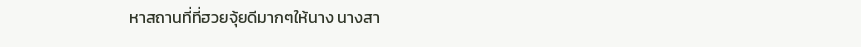หาสถานที่ที่ฮวยจุ้ยดีมากๆให้นาง นางสา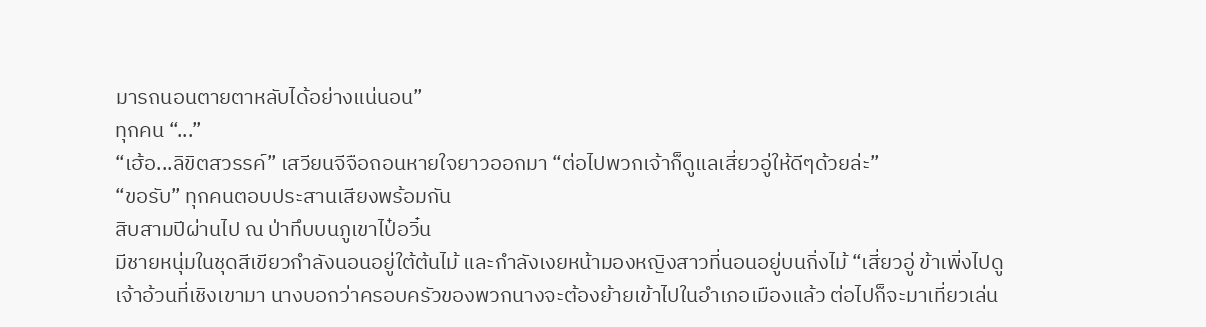มารถนอนตายตาหลับได้อย่างแน่นอน”
ทุกคน “...”
“เฮ้อ...ลิขิตสวรรค์” เสวียนจีจือถอนหายใจยาวออกมา “ต่อไปพวกเจ้าก็ดูแลเสี่ยวอู่ให้ดีๆด้วยล่ะ”
“ขอรับ” ทุกคนตอบประสานเสียงพร้อมกัน
สิบสามปีผ่านไป ณ ป่าทึบบนภูเขาไป๋อวิ๋น
มีชายหนุ่มในชุดสีเขียวกำลังนอนอยู่ใต้ต้นไม้ และกำลังเงยหน้ามองหญิงสาวที่นอนอยู่บนกิ่งไม้ “เสี่ยวอู่ ข้าเพิ่งไปดูเจ้าอ้วนที่เชิงเขามา นางบอกว่าครอบครัวของพวกนางจะต้องย้ายเข้าไปในอำเภอเมืองแล้ว ต่อไปก็จะมาเที่ยวเล่น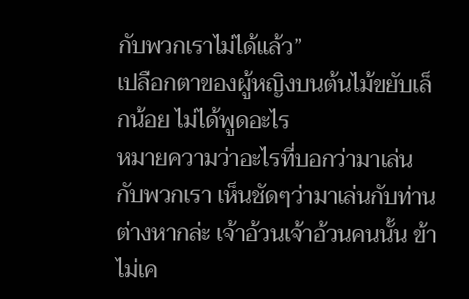กับพวกเราไม่ได้แล้ว”
เปลือกตาของผู้หญิงบนต้นไม้ขยับเล็กน้อย ไม่ได้พูดอะไร
หมายความว่าอะไรที่บอกว่ามาเล่นกับพวกเรา เห็นชัดๆว่ามาเล่นกับท่านต่างหากล่ะ เจ้าอ้วนเจ้าอ้วนคนนั้น ข้าไม่เค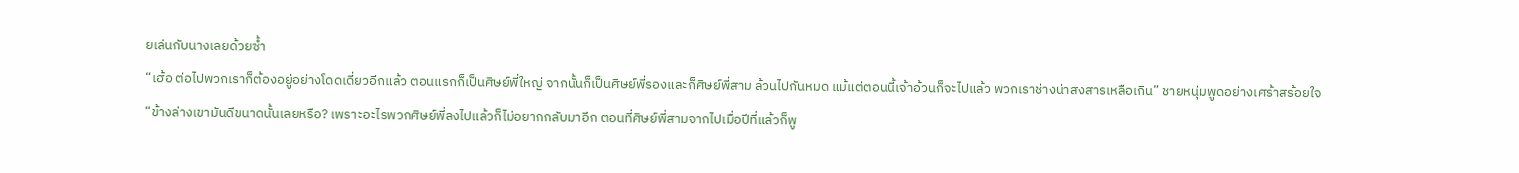ยเล่นกับนางเลยด้วยซ้ำ
“เฮ้อ ต่อไปพวกเราก็ต้องอยู่อย่างโดดเดี่ยวอีกแล้ว ตอนแรกก็เป็นศิษย์พี่ใหญ่ จากนั้นก็เป็นศิษย์พี่รองและก็ศิษย์พี่สาม ล้วนไปกันหมด แม้แต่ตอนนี้เจ้าอ้วนก็จะไปแล้ว พวกเราช่างน่าสงสารเหลือเกิน” ชายหนุ่มพูดอย่างเศร้าสร้อยใจ
“ข้างล่างเขามันดีขนาดนั้นเลยหรือ? เพราะอะไรพวกศิษย์พี่ลงไปแล้วก็ไม่อยากกลับมาอีก ตอนที่ศิษย์พี่สามจากไปเมื่อปีที่แล้วก็พู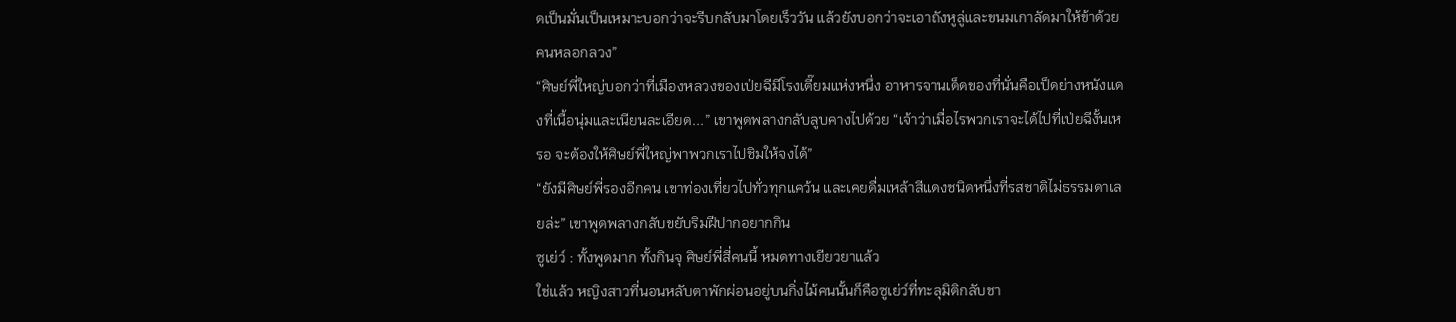ดเป็นมั่นเป็นเหมาะบอกว่าจะรีบกลับมาโดยเร็ววัน แล้วยังบอกว่าจะเอาถังหูลู่และขนมเกาลัดมาให้ข้าด้วย คนหลอกลวง”
“ศิษย์พี่ใหญ่บอกว่าที่เมืองหลวงของเป่ยฉีมีโรงเตี๊ยมแห่งหนึ่ง อาหารจานเด็ดของที่นั่นคือเป็ดย่างหนังแดงที่เนื้อนุ่มและเนียนละเอียด...” เขาพูดพลางกลับลูบคางไปด้วย “เจ้าว่าเมื่อไรพวกเราจะได้ไปที่เป่ยฉีงั้นเหรอ จะต้องให้ศิษย์พี่ใหญ่พาพวกเราไปชิมให้จงได้”
“ยังมีศิษย์พี่รองอีกคน เขาท่องเที่ยวไปทั่วทุกแคว้น และเคยดื่มเหล้าสีแดงชนิดหนึ่งที่รสชาติไม่ธรรมดาเลยล่ะ” เขาพูดพลางกลับขยับริมฝีปากอยากกิน
ซูเย่ว์ : ทั้งพูดมาก ทั้งกินจุ ศิษย์พี่สี่คนนี้ หมดทางเยียวยาแล้ว
ใช่แล้ว หญิงสาวที่นอนหลับตาพักผ่อนอยู่บนกิ่งไม้คนนั้นก็คือซูเย่ว์ที่ทะลุมิติกลับชา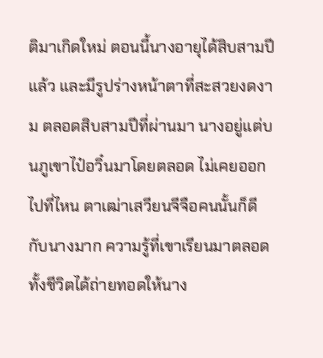ติมาเกิดใหม่ ตอนนี้นางอายุได้สิบสามปีแล้ว และมีรูปร่างหน้าตาที่สะสวยงดงาม ตลอดสิบสามปีที่ผ่านมา นางอยู่แต่บนภูเขาไป๋อวิ๋นมาโดยตลอด ไม่เคยออกไปที่ไหน ตาเฒ่าเสวียนจีจือคนนั้นก็ดีกับนางมาก ความรู้ที่เขาเรียนมาตลอดทั้งชีวิตได้ถ่ายทอดให้นาง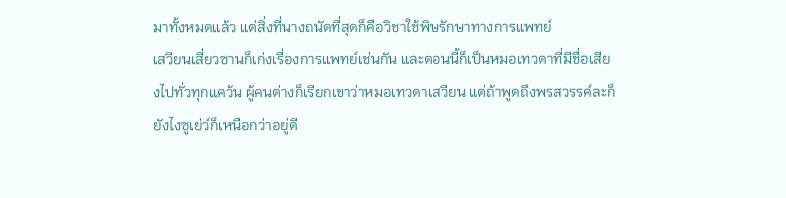มาทั้งหมดแล้ว แต่สิ่งที่นางถนัดที่สุดก็คือวิชาใช้พิษรักษาทางการแพทย์
เสวียนเสี่ยวซานก็เก่งเรื่องการแพทย์เช่นกัน และตอนนี้ก็เป็นหมอเทวดาที่มีชื่อเสียงไปทั่วทุกแคว้น ผู้คนต่างก็เรียกเขาว่าหมอเทวดาเสวียน แต่ถ้าพูดถึงพรสวรรค์ละก็ยังไงซูเย่ว์ก็เหนือกว่าอยู่ดี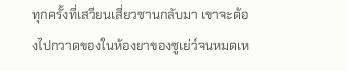ทุกครั้งที่เสวียนเสี่ยวซานกลับมา เขาจะต้องไปกวาดของในห้องยาของซูเย่ว์จนหมดเห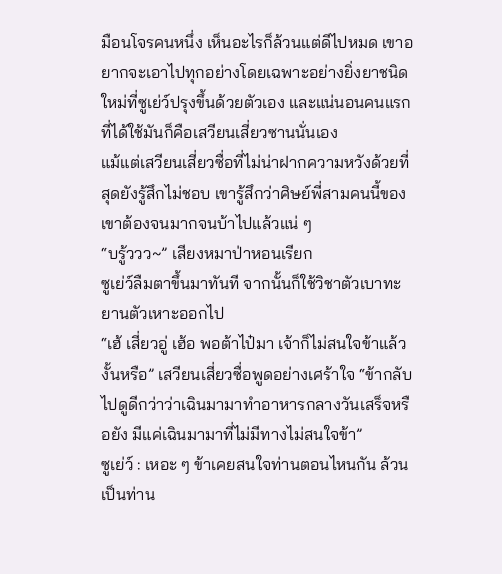มือนโจรคนหนึ่ง เห็นอะไรก็ล้วนแต่ดีไปหมด เขาอยากจะเอาไปทุกอย่างโดยเฉพาะอย่างยิ่งยาชนิดใหม่ที่ซูเย่ว์ปรุงขึ้นด้วยตัวเอง และแน่นอนคนแรกที่ได้ใช้มันก็คือเสวียนเสี่ยวซานนั่นเอง
แม้แต่เสวียนเสี่ยวซื่อที่ไม่น่าฝากความหวังด้วยที่สุดยังรู้สึกไม่ชอบ เขารู้สึกว่าศิษย์พี่สามคนนี้ของเขาต้องจนมากจนบ้าไปแล้วแน่ ๆ
“บรู้ววว~” เสียงหมาป่าหอนเรียก
ซูเย่ว์ลืมตาขึ้นมาทันที จากนั้นก็ใช้วิชาตัวเบาทะยานตัวเหาะออกไป
“เฮ้ เสี่ยวอู่ เฮ้อ พอต้าไป๋มา เจ้าก็ไม่สนใจข้าแล้วงั้นหรือ” เสวียนเสี่ยวซื่อพูดอย่างเศร้าใจ “ข้ากลับไปดูดีกว่าว่าเฉินมามาทำอาหารกลางวันเสร็จหรือยัง มีแค่เฉินมามาที่ไม่มีทางไม่สนใจข้า”
ซูเย่ว์ : เหอะ ๆ ข้าเคยสนใจท่านตอนไหนกัน ล้วนเป็นท่าน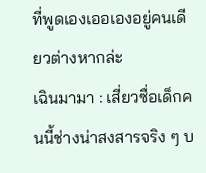ที่พูดเองเออเองอยู่คนเดียวต่างหากล่ะ
เฉินมามา : เสี่ยวซื่อเด็กคนนี้ช่างน่าสงสารจริง ๆ บ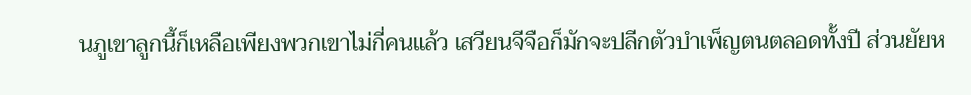นภูเขาลูกนี้ก็เหลือเพียงพวกเขาไม่กี่คนแล้ว เสวียนจีจือก็มักจะปลีกตัวบำเพ็ญตนตลอดทั้งปี ส่วนยัยห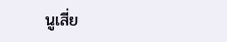นูเสี่ย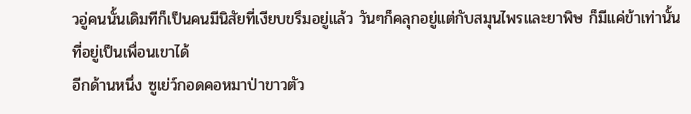วอู่คนนั้นเดิมทีก็เป็นคนมีนิสัยที่เงียบขรึมอยู่แล้ว วันๆก็คลุกอยู่แต่กับสมุนไพรและยาพิษ ก็มีแค่ข้าเท่านั้นที่อยู่เป็นเพื่อนเขาได้
อีกด้านหนึ่ง ซูเย่ว์กอดคอหมาป่าขาวตัว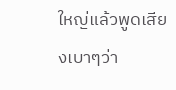ใหญ่แล้วพูดเสียงเบาๆว่า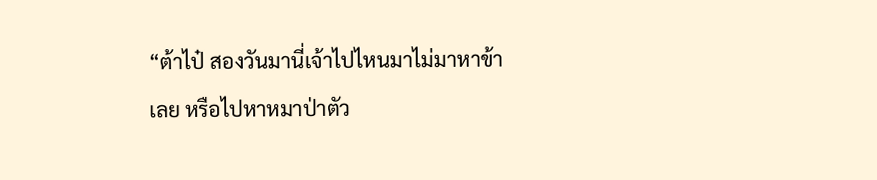“ต้าไป๋ สองวันมานี่เจ้าไปไหนมาไม่มาหาข้าเลย หรือไปหาหมาป่าตัว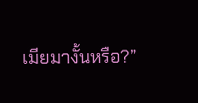เมียมางั้นหรือ?”